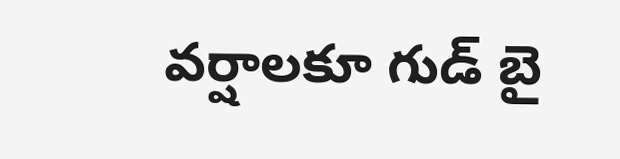వర్షాలకూ గుడ్ బై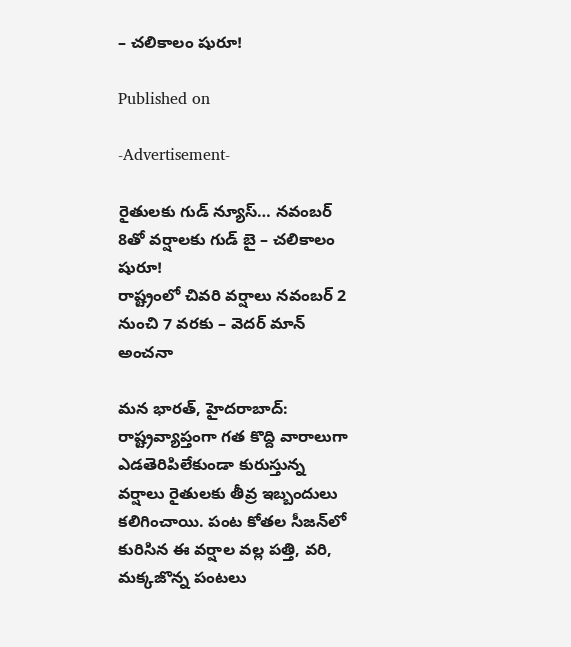– చలికాలం షురూ!

Published on

-Advertisement-

రైతులకు గుడ్ న్యూస్… నవంబర్ 8తో వర్షాలకు గుడ్ బై – చలికాలం షురూ!
రాష్ట్రంలో చివరి వర్షాలు నవంబర్ 2 నుంచి 7 వరకు – వెదర్ మాన్ అంచనా

మన భారత్, హైదరాబాద్:
రాష్ట్రవ్యాప్తంగా గత కొద్ది వారాలుగా ఎడతెరిపిలేకుండా కురుస్తున్న వర్షాలు రైతులకు తీవ్ర ఇబ్బందులు కలిగించాయి. పంట కోతల సీజన్‌లో కురిసిన ఈ వర్షాల వల్ల పత్తి, వరి, మక్కజొన్న పంటలు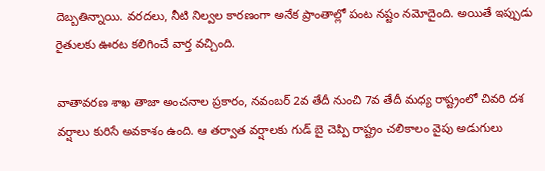దెబ్బతిన్నాయి. వరదలు, నీటి నిల్వల కారణంగా అనేక ప్రాంతాల్లో పంట నష్టం నమోదైంది. అయితే ఇప్పుడు రైతులకు ఊరట కలిగించే వార్త వచ్చింది.

వాతావరణ శాఖ తాజా అంచనాల ప్రకారం, నవంబర్ 2వ తేదీ నుంచి 7వ తేదీ మధ్య రాష్ట్రంలో చివరి దశ వర్షాలు కురిసే అవకాశం ఉంది. ఆ తర్వాత వర్షాలకు గుడ్ బై చెప్పి రాష్ట్రం చలికాలం వైపు అడుగులు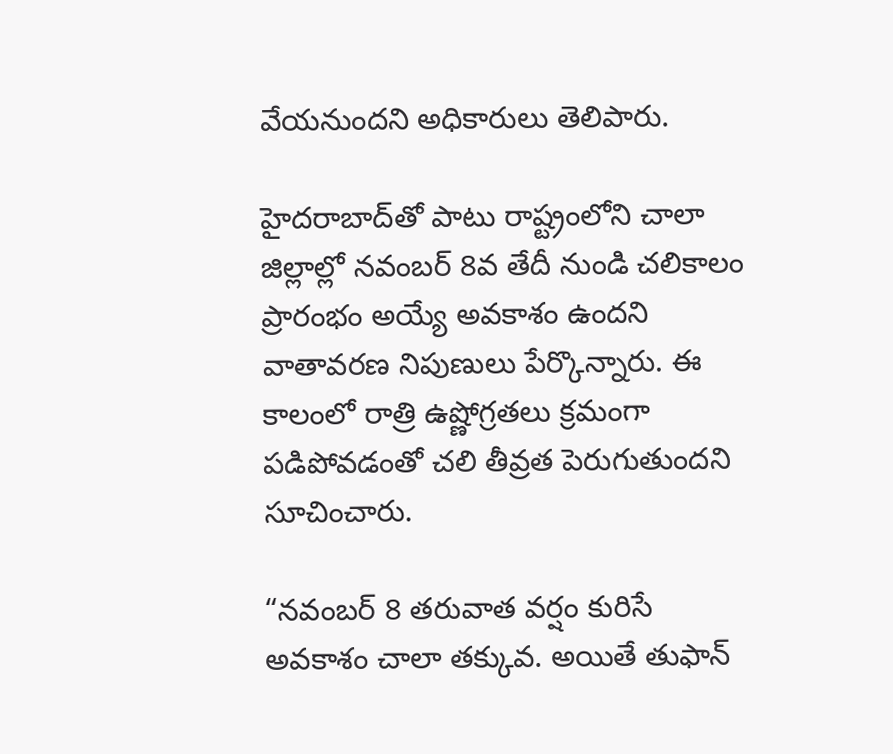వేయనుందని అధికారులు తెలిపారు.

హైదరాబాద్‌తో పాటు రాష్ట్రంలోని చాలా జిల్లాల్లో నవంబర్ 8వ తేదీ నుండి చలికాలం ప్రారంభం అయ్యే అవకాశం ఉందని వాతావరణ నిపుణులు పేర్కొన్నారు. ఈ కాలంలో రాత్రి ఉష్ణోగ్రతలు క్రమంగా పడిపోవడంతో చలి తీవ్రత పెరుగుతుందని సూచించారు.

“నవంబర్ 8 తరువాత వర్షం కురిసే అవకాశం చాలా తక్కువ. అయితే తుఫాన్‌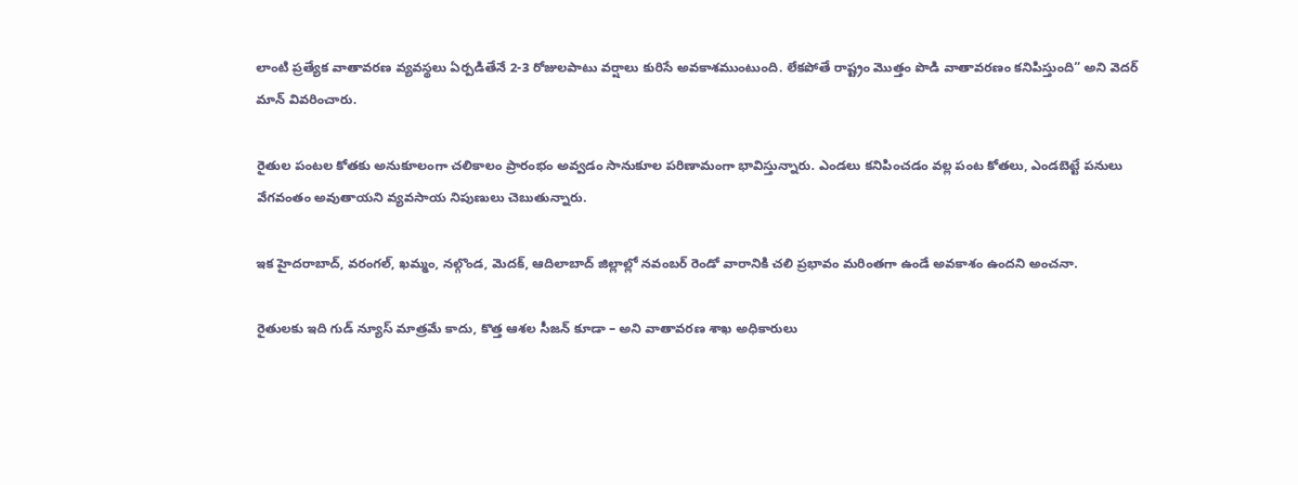లాంటి ప్రత్యేక వాతావరణ వ్యవస్థలు ఏర్పడితేనే 2-3 రోజులపాటు వర్షాలు కురిసే అవకాశముంటుంది. లేకపోతే రాష్ట్రం మొత్తం పొడి వాతావరణం కనిపిస్తుంది” అని వెదర్ మాన్ వివరించారు.

రైతుల పంటల కోతకు అనుకూలంగా చలికాలం ప్రారంభం అవ్వడం సానుకూల పరిణామంగా భావిస్తున్నారు. ఎండలు కనిపించడం వల్ల పంట కోతలు, ఎండబెట్టే పనులు వేగవంతం అవుతాయని వ్యవసాయ నిపుణులు చెబుతున్నారు.

ఇక హైదరాబాద్, వరంగల్, ఖమ్మం, నల్గొండ, మెదక్, ఆదిలాబాద్ జిల్లాల్లో నవంబర్ రెండో వారానికి చలి ప్రభావం మరింతగా ఉండే అవకాశం ఉందని అంచనా.

రైతులకు ఇది గుడ్ న్యూస్ మాత్రమే కాదు, కొత్త ఆశల సీజన్‌ కూడా – అని వాతావరణ శాఖ అధికారులు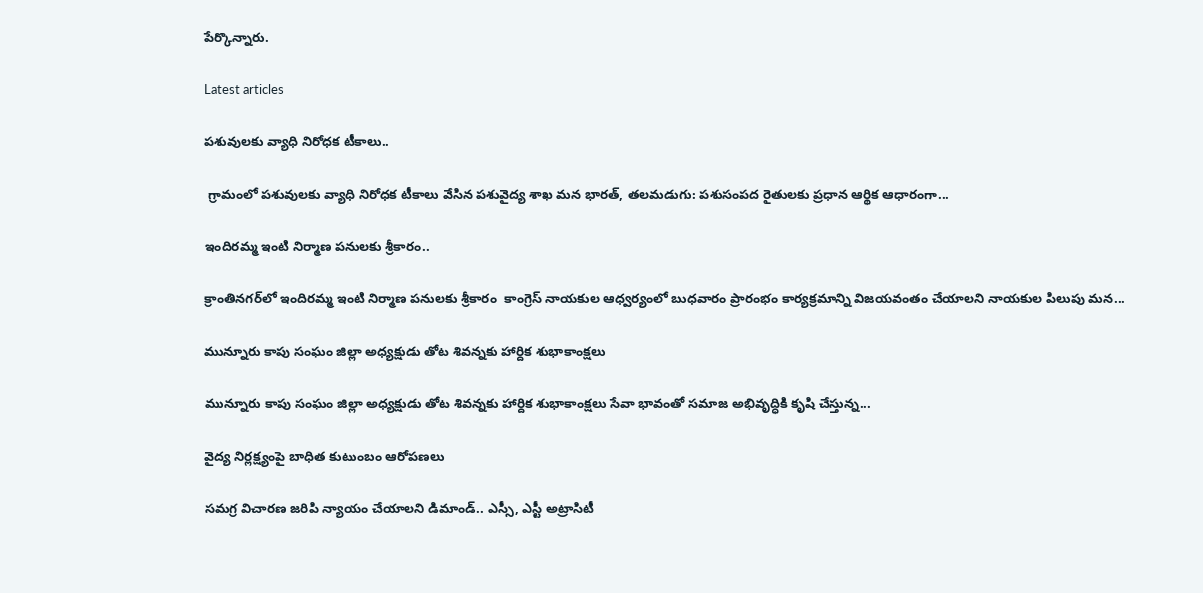పేర్కొన్నారు.

Latest articles

పశువులకు వ్యాధి నిరోధక టీకాలు..

 గ్రామంలో పశువులకు వ్యాధి నిరోధక టీకాలు వేసిన పశువైద్య శాఖ మన భారత్, తలమడుగు: పశుసంపద రైతులకు ప్రధాన ఆర్థిక ఆధారంగా...

ఇందిరమ్మ ఇంటి నిర్మాణ పనులకు శ్రీకారం..

క్రాంతినగర్‌లో ఇందిరమ్మ ఇంటి నిర్మాణ పనులకు శ్రీకారం  కాంగ్రెస్ నాయకుల ఆధ్వర్యంలో బుధవారం ప్రారంభం కార్యక్రమాన్ని విజయవంతం చేయాలని నాయకుల పిలుపు మన...

మున్నూరు కాపు సంఘం జిల్లా అధ్యక్షుడు తోట శివన్నకు హార్దిక శుభాకాంక్షలు

మున్నూరు కాపు సంఘం జిల్లా అధ్యక్షుడు తోట శివన్నకు హార్దిక శుభాకాంక్షలు సేవా భావంతో సమాజ అభివృద్ధికి కృషి చేస్తున్న...

వైద్య నిర్లక్ష్యంపై బాధిత కుటుంబం ఆరోపణలు

సమగ్ర విచారణ జరిపి న్యాయం చేయాలని డిమాండ్.. ఎస్సీ, ఎస్టీ అట్రాసిటీ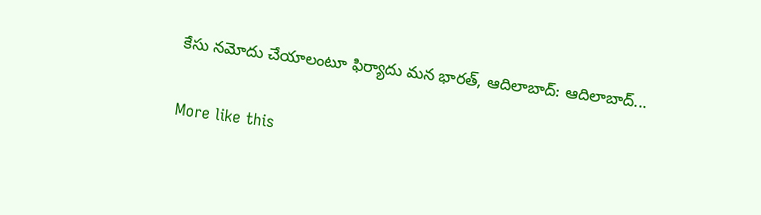కేసు నమోదు చేయాలంటూ ఫిర్యాదు మన భారత్, ఆదిలాబాద్: ఆదిలాబాద్...

More like this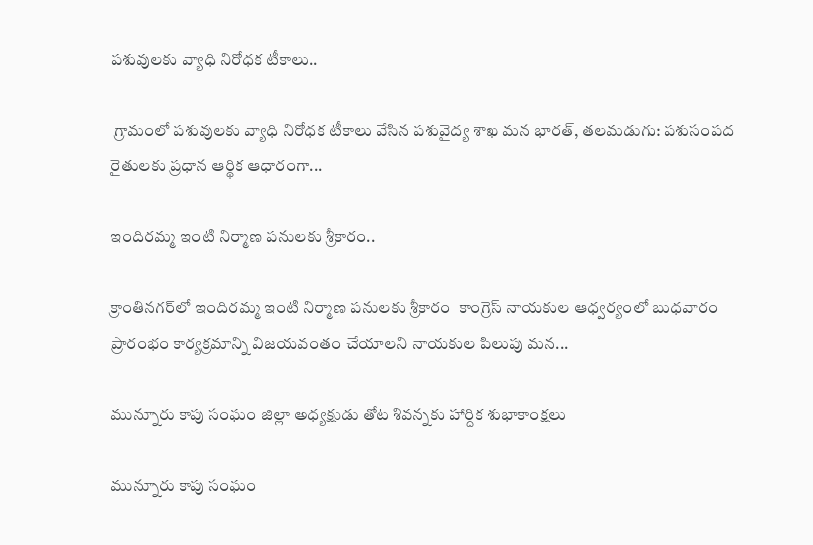పశువులకు వ్యాధి నిరోధక టీకాలు..

 గ్రామంలో పశువులకు వ్యాధి నిరోధక టీకాలు వేసిన పశువైద్య శాఖ మన భారత్, తలమడుగు: పశుసంపద రైతులకు ప్రధాన ఆర్థిక ఆధారంగా...

ఇందిరమ్మ ఇంటి నిర్మాణ పనులకు శ్రీకారం..

క్రాంతినగర్‌లో ఇందిరమ్మ ఇంటి నిర్మాణ పనులకు శ్రీకారం  కాంగ్రెస్ నాయకుల ఆధ్వర్యంలో బుధవారం ప్రారంభం కార్యక్రమాన్ని విజయవంతం చేయాలని నాయకుల పిలుపు మన...

మున్నూరు కాపు సంఘం జిల్లా అధ్యక్షుడు తోట శివన్నకు హార్దిక శుభాకాంక్షలు

మున్నూరు కాపు సంఘం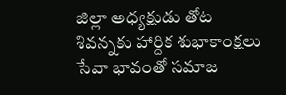జిల్లా అధ్యక్షుడు తోట శివన్నకు హార్దిక శుభాకాంక్షలు సేవా భావంతో సమాజ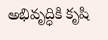అభివృద్ధికి కృషి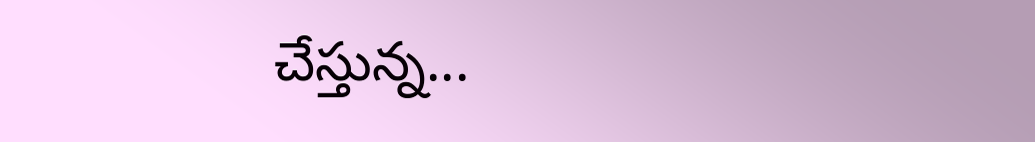చేస్తున్న...